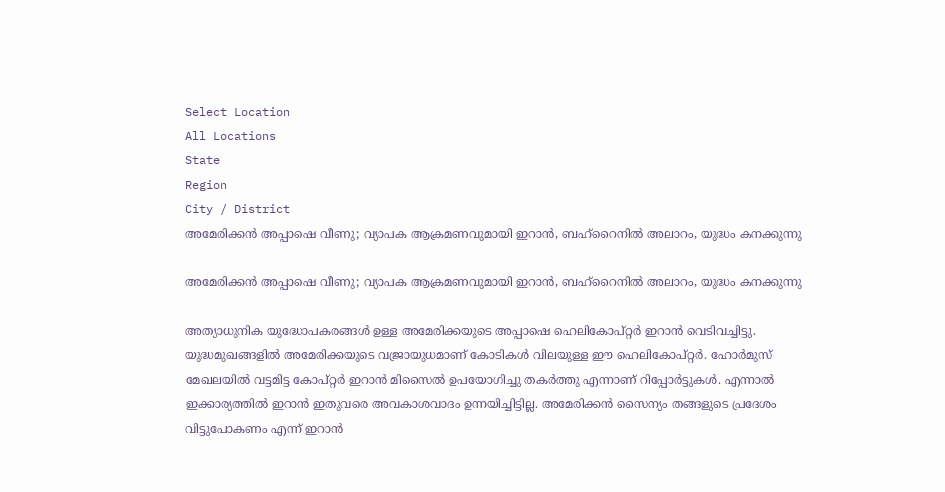Select Location
All Locations
State
Region
City / District
അമേരിക്കന്‍ അപ്പാഷെ വീണു; വ്യാപക ആക്രമണവുമായി ഇറാന്‍, ബഹ്‌റൈനില്‍ അലാറം, യുദ്ധം കനക്കുന്നു

അമേരിക്കന്‍ അപ്പാഷെ വീണു; വ്യാപക ആക്രമണവുമായി ഇറാന്‍, ബഹ്‌റൈനില്‍ അലാറം, യുദ്ധം കനക്കുന്നു

അത്യാധുനിക യുദ്ധോപകരങ്ങള്‍ ഉള്ള അമേരിക്കയുടെ അപ്പാഷെ ഹെലികോപ്റ്റര്‍ ഇറാന്‍ വെടിവച്ചിട്ടു. യുദ്ധമുഖങ്ങളില്‍ അമേരിക്കയുടെ വജ്രായുധമാണ് കോടികള്‍ വിലയുള്ള ഈ ഹെലികോപ്റ്റര്‍. ഹോര്‍മുസ് മേഖലയില്‍ വട്ടമിട്ട കോപ്റ്റര്‍ ഇറാന്‍ മിസൈല്‍ ഉപയോഗിച്ചു തകര്‍ത്തു എന്നാണ് റിപ്പോര്‍ട്ടുകള്‍. എന്നാല്‍ ഇക്കാര്യത്തില്‍ ഇറാന്‍ ഇതുവരെ അവകാശവാദം ഉന്നയിച്ചിട്ടില്ല. അമേരിക്കന്‍ സൈന്യം തങ്ങളുടെ പ്രദേശം വിട്ടുപോകണം എന്ന് ഇറാന്‍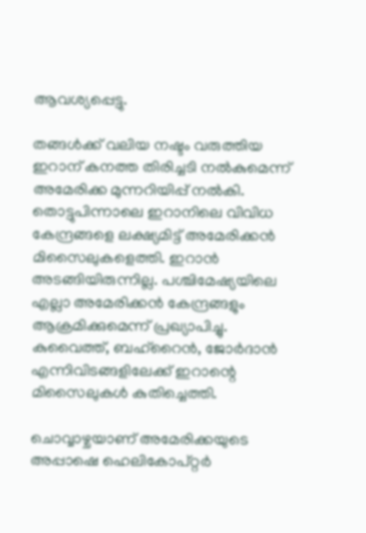ആവശ്യപ്പെട്ടു.

തങ്ങള്‍ക്ക് വലിയ നഷ്ടം വരുത്തിയ ഇറാന് കനത്ത തിരിച്ചടി നല്‍കുമെന്ന് അമേരിക്ക മുന്നറിയിപ്പ് നല്‍കി. തൊട്ടുപിന്നാലെ ഇറാനിലെ വിവിധ കേന്ദ്രങ്ങളെ ലക്ഷ്യമിട്ട് അമേരിക്കന്‍ മിസൈലുകളെത്തി. ഇറാന്‍ അടങ്ങിയിരുന്നില്ല. പശ്ചിമേഷ്യയിലെ എല്ലാ അമേരിക്കന്‍ കേന്ദ്രങ്ങളും ആക്രമിക്കുമെന്ന് പ്രഖ്യാപിച്ചു. കുവൈത്ത്, ബഹ്‌റൈന്‍, ജോര്‍ദാന്‍ എന്നിവിടങ്ങളിലേക്ക് ഇറാന്റെ മിസൈലുകള്‍ കുതിച്ചെത്തി.

ചൊവ്വാഴ്ചയാണ് അമേരിക്കയുടെ അപ്പാഷെ ഹെലികോപ്റ്റര്‍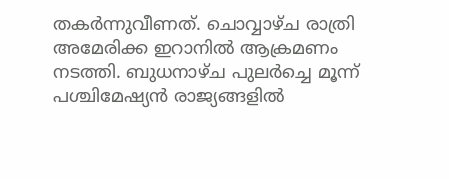തകര്‍ന്നുവീണത്. ചൊവ്വാഴ്ച രാത്രി അമേരിക്ക ഇറാനില്‍ ആക്രമണം നടത്തി. ബുധനാഴ്ച പുലര്‍ച്ചെ മൂന്ന് പശ്ചിമേഷ്യന്‍ രാജ്യങ്ങളില്‍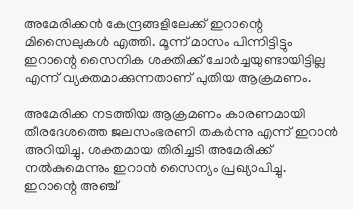അമേരിക്കന്‍ കേന്ദ്രങ്ങളിലേക്ക് ഇറാന്റെ മിസൈലുകള്‍ എത്തി. മൂന്ന് മാസം പിന്നിട്ടിട്ടും ഇറാന്റെ സൈനിക ശക്തിക്ക് ചോര്‍ച്ചയുണ്ടായിട്ടില്ല എന്ന് വ്യക്തമാക്കുന്നതാണ് പുതിയ ആക്രമണം.

അമേരിക്ക നടത്തിയ ആക്രമണം കാരണമായി തീരദേശത്തെ ജലസംഭരണി തകര്‍ന്നു എന്ന് ഇറാന്‍ അറിയിച്ചു. ശക്തമായ തിരിച്ചടി അമേരിക്ക് നല്‍കുമെന്നും ഇറാന്‍ സൈന്യം പ്രഖ്യാപിച്ചു. ഇറാന്റെ അഞ്ച്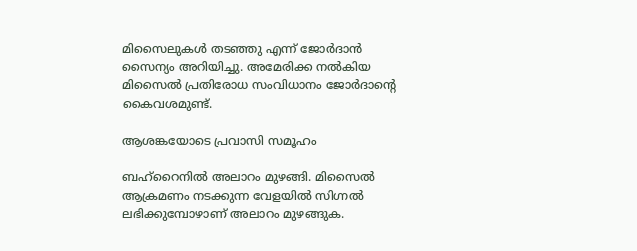മിസൈലുകള്‍ തടഞ്ഞു എന്ന് ജോര്‍ദാന്‍ സൈന്യം അറിയിച്ചു. അമേരിക്ക നല്‍കിയ മിസൈല്‍ പ്രതിരോധ സംവിധാനം ജോര്‍ദാന്റെ കൈവശമുണ്ട്.

ആശങ്കയോടെ പ്രവാസി സമൂഹം

ബഹ്‌റൈനില്‍ അലാറം മുഴങ്ങി. മിസൈല്‍ ആക്രമണം നടക്കുന്ന വേളയില്‍ സിഗ്നല്‍ ലഭിക്കുമ്പോഴാണ് അലാറം മുഴങ്ങുക.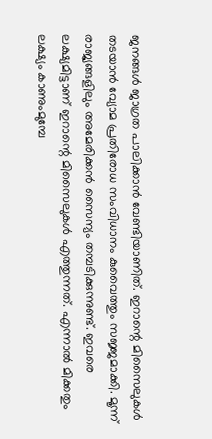ജനങ്ങള്‍ ജാഗ്രത പാലിക്കാന്‍ വേണ്ടിയാണിത്. ഇറാന്റെ മിസൈലുകള്‍ തടയാന്‍ വ്യോമ പ്രതിരോധ സംവിധാനം കുവൈത്തും സജ്ജമാക്കി. മൂന്ന് രാജ്യങ്ങളിലും അമേരിക്കന്‍ സൈന്യം തമ്പടിക്കുന്നുണ്ട്. ഇവരെ ലക്ഷ്യമിട്ടാണ് ഇറാന്റെ മിസൈലുകള്‍ എത്തുന്നത്. എന്നാല്‍ മിക്കതും ലക്ഷ്യം കാണുംമുമ്പേ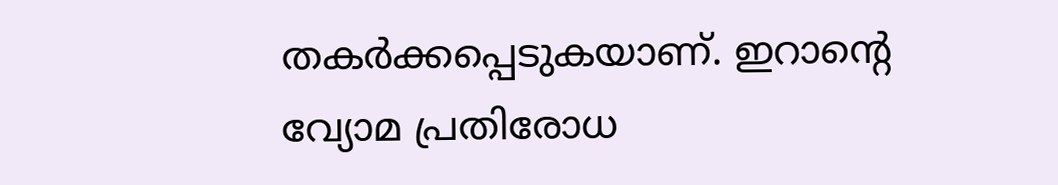തകര്‍ക്കപ്പെടുകയാണ്. ഇറാന്റെ വ്യോമ പ്രതിരോധ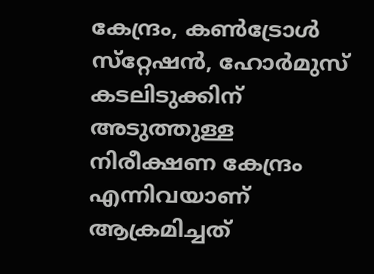കേന്ദ്രം, കണ്‍ട്രോള്‍ സ്‌റ്റേഷന്‍, ഹോര്‍മുസ് കടലിടുക്കിന് അടുത്തുള്ള നിരീക്ഷണ കേന്ദ്രം എന്നിവയാണ് ആക്രമിച്ചത്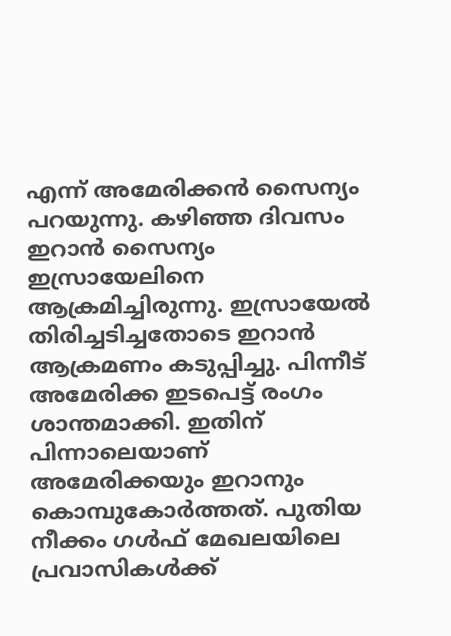എന്ന് അമേരിക്കന്‍ സൈന്യം പറയുന്നു. കഴിഞ്ഞ ദിവസം ഇറാന്‍ സൈന്യം ഇസ്രായേലിനെ ആക്രമിച്ചിരുന്നു. ഇസ്രായേല്‍ തിരിച്ചടിച്ചതോടെ ഇറാന്‍ ആക്രമണം കടുപ്പിച്ചു. പിന്നീട് അമേരിക്ക ഇടപെട്ട് രംഗം ശാന്തമാക്കി. ഇതിന് പിന്നാലെയാണ് അമേരിക്കയും ഇറാനും കൊമ്പുകോര്‍ത്തത്. പുതിയ നീക്കം ഗള്‍ഫ് മേഖലയിലെ പ്രവാസികള്‍ക്ക്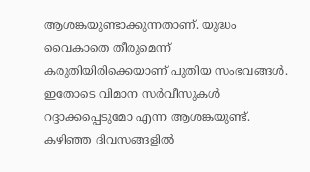ആശങ്കയുണ്ടാക്കുന്നതാണ്. യുദ്ധം വൈകാതെ തീരുമെന്ന് കരുതിയിരിക്കെയാണ് പുതിയ സംഭവങ്ങള്‍. ഇതോടെ വിമാന സര്‍വീസുകള്‍ റദ്ദാക്കപ്പെടുമോ എന്ന ആശങ്കയുണ്ട്. കഴിഞ്ഞ ദിവസങ്ങളില്‍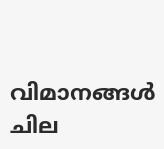വിമാനങ്ങള്‍ ചില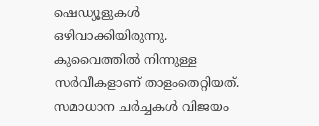ഷെഡ്യൂളുകള്‍ ഒഴിവാക്കിയിരുന്നു. കുവൈത്തില്‍ നിന്നുള്ള സര്‍വീകളാണ് താളംതെറ്റിയത്. സമാധാന ചര്‍ച്ചകള്‍ വിജയം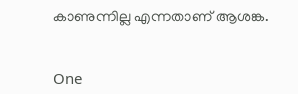കാണുന്നില്ല എന്നതാണ് ആശങ്ക.


One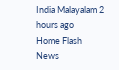India Malayalam 2 hours ago
Home Flash News